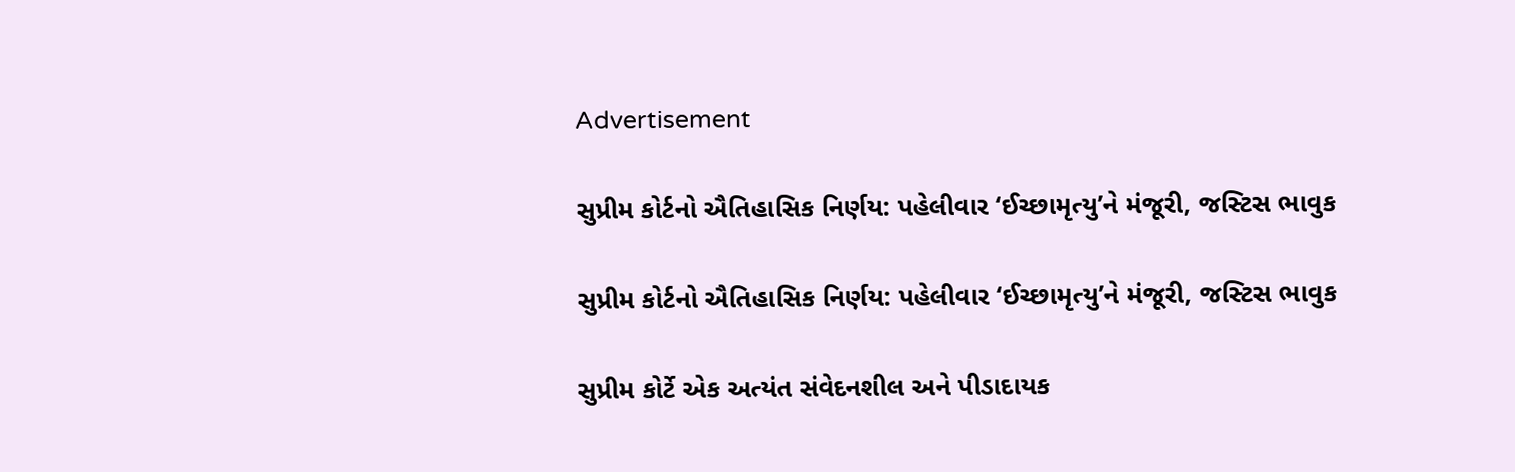Advertisement

સુપ્રીમ કોર્ટનો ઐતિહાસિક નિર્ણય: પહેલીવાર ‘ઈચ્છામૃત્યુ’ને મંજૂરી, જસ્ટિસ ભાવુક

સુપ્રીમ કોર્ટનો ઐતિહાસિક નિર્ણય: પહેલીવાર ‘ઈચ્છામૃત્યુ’ને મંજૂરી, જસ્ટિસ ભાવુક

સુપ્રીમ કોર્ટે એક અત્યંત સંવેદનશીલ અને પીડાદાયક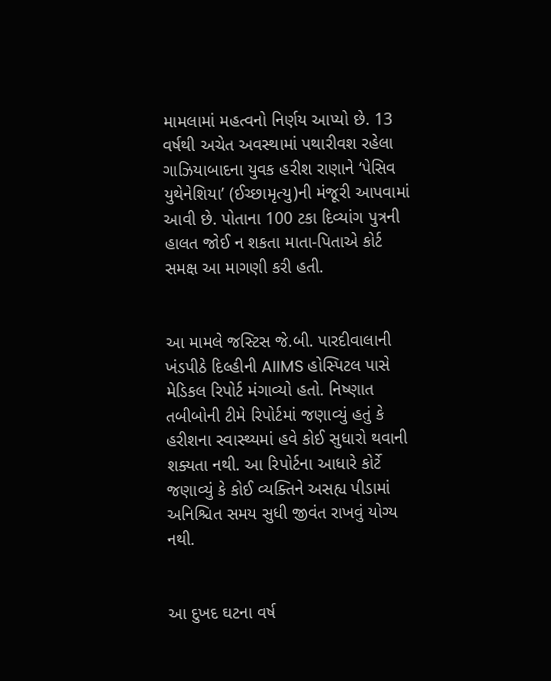મામલામાં મહત્વનો નિર્ણય આપ્યો છે. 13 વર્ષથી અચેત અવસ્થામાં પથારીવશ રહેલા ગાઝિયાબાદના યુવક હરીશ રાણાને ‘પેસિવ યુથેનેશિયા’ (ઈચ્છામૃત્યુ)ની મંજૂરી આપવામાં આવી છે. પોતાના 100 ટકા દિવ્યાંગ પુત્રની હાલત જોઈ ન શકતા માતા-પિતાએ કોર્ટ સમક્ષ આ માગણી કરી હતી.


આ મામલે જસ્ટિસ જે.બી. પારદીવાલાની ખંડપીઠે દિલ્હીની AIIMS હોસ્પિટલ પાસે મેડિકલ રિપોર્ટ મંગાવ્યો હતો. નિષ્ણાત તબીબોની ટીમે રિપોર્ટમાં જણાવ્યું હતું કે હરીશના સ્વાસ્થ્યમાં હવે કોઈ સુધારો થવાની શક્યતા નથી. આ રિપોર્ટના આધારે કોર્ટે જણાવ્યું કે કોઈ વ્યક્તિને અસહ્ય પીડામાં અનિશ્ચિત સમય સુધી જીવંત રાખવું યોગ્ય નથી.


આ દુખદ ઘટના વર્ષ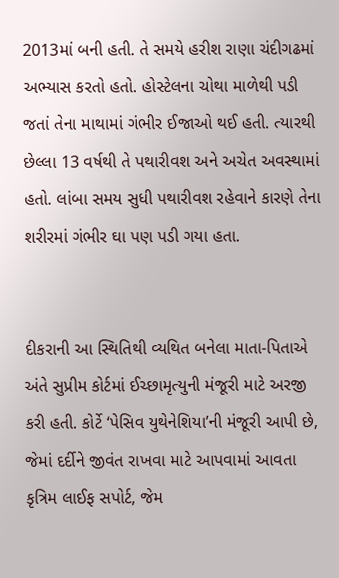2013માં બની હતી. તે સમયે હરીશ રાણા ચંદીગઢમાં અભ્યાસ કરતો હતો. હોસ્ટેલના ચોથા માળેથી પડી જતાં તેના માથામાં ગંભીર ઈજાઓ થઈ હતી. ત્યારથી છેલ્લા 13 વર્ષથી તે પથારીવશ અને અચેત અવસ્થામાં હતો. લાંબા સમય સુધી પથારીવશ રહેવાને કારણે તેના શરીરમાં ગંભીર ઘા પણ પડી ગયા હતા.


દીકરાની આ સ્થિતિથી વ્યથિત બનેલા માતા-પિતાએ અંતે સુપ્રીમ કોર્ટમાં ઈચ્છામૃત્યુની મંજૂરી માટે અરજી કરી હતી. કોર્ટે ‘પેસિવ યુથેનેશિયા’ની મંજૂરી આપી છે, જેમાં દર્દીને જીવંત રાખવા માટે આપવામાં આવતા કૃત્રિમ લાઈફ સપોર્ટ, જેમ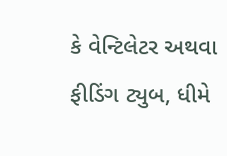કે વેન્ટિલેટર અથવા ફીડિંગ ટ્યુબ, ધીમે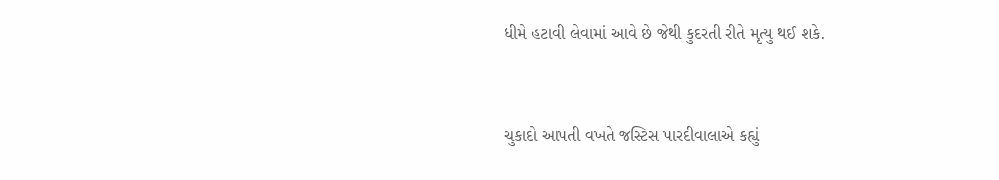ધીમે હટાવી લેવામાં આવે છે જેથી કુદરતી રીતે મૃત્યુ થઈ શકે.


ચુકાદો આપતી વખતે જસ્ટિસ પારદીવાલાએ કહ્યું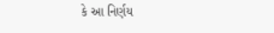કે આ નિર્ણય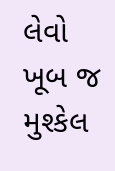લેવો ખૂબ જ મુશ્કેલ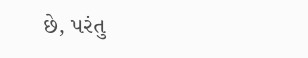છે, પરંતુ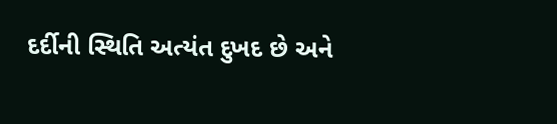દર્દીની સ્થિતિ અત્યંત દુખદ છે અને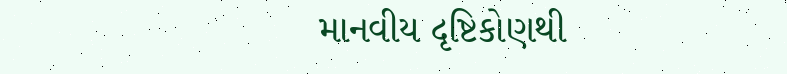માનવીય દૃષ્ટિકોણથી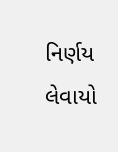નિર્ણય લેવાયો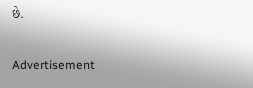છે.

Advertisement